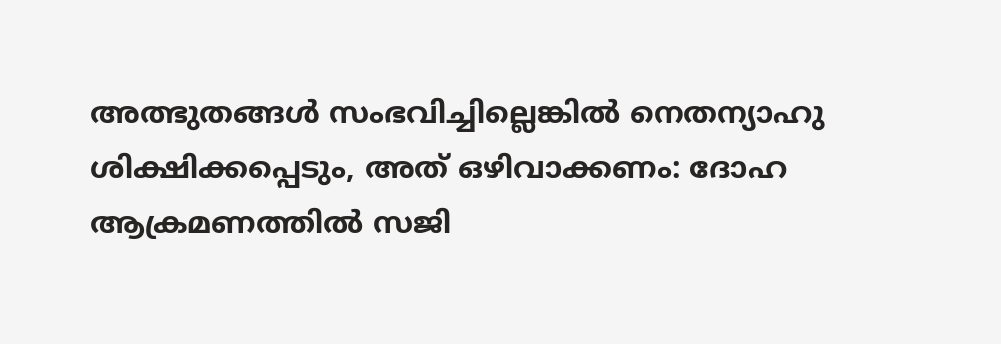അത്ഭുതങ്ങൾ സംഭവിച്ചില്ലെങ്കിൽ നെതന്യാഹു ശിക്ഷിക്കപ്പെടും, അത് ഒഴിവാക്കണം: ദോഹ ആക്രമണത്തിൽ സജി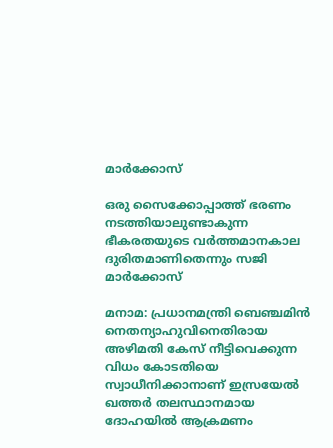മാർക്കോസ്

ഒരു സൈക്കോപ്പാത്ത് ഭരണം നടത്തിയാലുണ്ടാകുന്ന ഭീകരതയുടെ വര്‍ത്തമാനകാല ദുരിതമാണിതെന്നും സജി മാർക്കോസ്

മനാമ: പ്രധാനമന്ത്രി ബെഞ്ചമിന്‍ നെതന്യാഹുവിനെതിരായ അഴിമതി കേസ് നീട്ടിവെക്കുന്ന വിധം കോടതിയെ സ്വാധീനിക്കാനാണ് ഇസ്രയേല്‍ ഖത്തര്‍ തലസ്ഥാനമായ ദോഹയില്‍ ആക്രമണം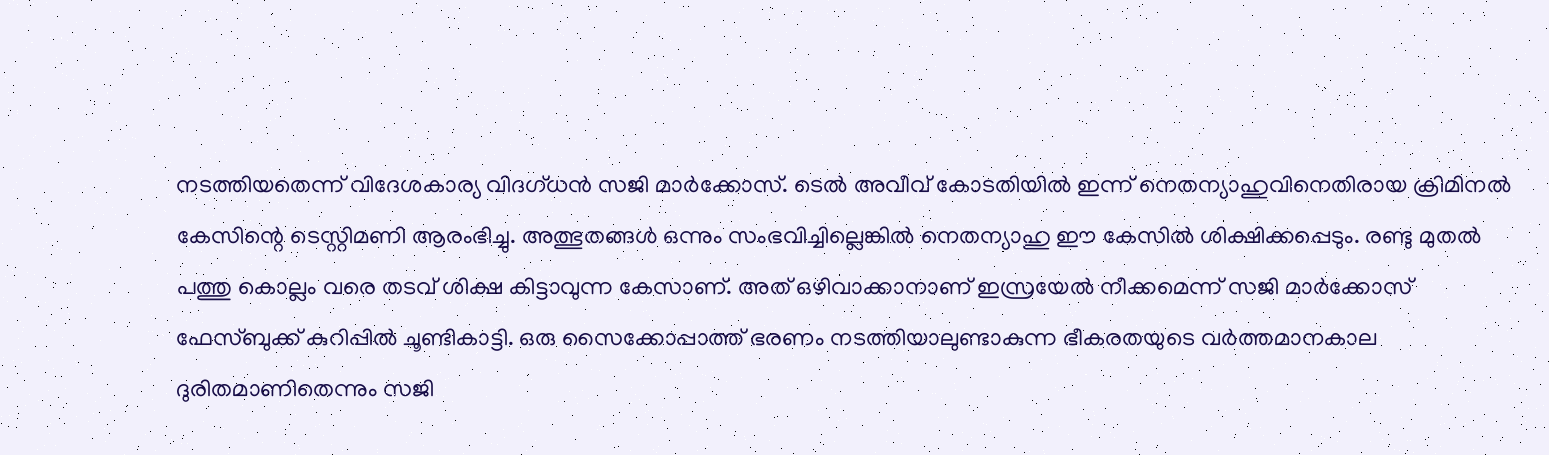നടത്തിയതെന്ന് വിദേശകാര്യ വിദഗ്ധന്‍ സജി മാര്‍ക്കോസ്. ടെല്‍ അവീവ് കോടതിയില്‍ ഇന്ന് നെതന്യാഹുവിനെതിരായ ക്രിമിനല്‍ കേസിന്റെ ടെസ്റ്റിമണി ആരംഭിച്ചു. അത്ഭുതങ്ങള്‍ ഒന്നും സംഭവിച്ചില്ലെങ്കില്‍ നെതന്യാഹു ഈ കേസില്‍ ശിക്ഷിക്കപ്പെടും. രണ്ടു മുതല്‍ പത്തു കൊല്ലം വരെ തടവ് ശിക്ഷ കിട്ടാവുന്ന കേസാണ്. അത് ഒഴിവാക്കാനാണ് ഇസ്രയേല്‍ നീക്കമെന്ന് സജി മാര്‍ക്കോസ് ഫേസ്ബുക്ക് കുറിപ്പില്‍ ചൂണ്ടികാട്ടി. ഒരു സൈക്കോപ്പാത്ത് ഭരണം നടത്തിയാലുണ്ടാകുന്ന ഭീകരതയുടെ വര്‍ത്തമാനകാല ദുരിതമാണിതെന്നും സജി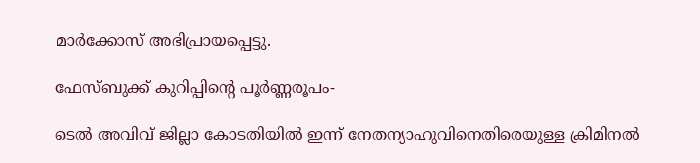മാര്‍ക്കോസ് അഭിപ്രായപ്പെട്ടു.

ഫേസ്ബുക്ക് കുറിപ്പിന്റെ പൂര്‍ണ്ണരൂപം-

ടെല്‍ അവിവ് ജില്ലാ കോടതിയില്‍ ഇന്ന് നേതന്യാഹുവിനെതിരെയുള്ള ക്രിമിനല്‍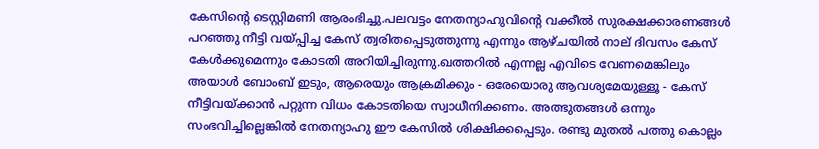കേസിന്റെ ടെസ്റ്റിമണി ആരംഭിച്ചു.പലവട്ടം നേതന്യാഹുവിന്റെ വക്കീല്‍ സുരക്ഷക്കാരണങ്ങള്‍ പറഞ്ഞു നീട്ടി വയ്പ്പിച്ച കേസ് ത്വരിതപ്പെടുത്തുന്നു എന്നും ആഴ്ചയില്‍ നാല് ദിവസം കേസ് കേള്‍ക്കുമെന്നും കോടതി അറിയിച്ചിരുന്നു.ഖത്തറില്‍ എന്നല്ല എവിടെ വേണമെങ്കിലും അയാള്‍ ബോംബ് ഇടും, ആരെയും ആക്രമിക്കും - ഒരേയൊരു ആവശ്യമേയുള്ളൂ - കേസ് നീട്ടിവയ്ക്കാന്‍ പറ്റുന്ന വിധം കോടതിയെ സ്വാധീനിക്കണം. അത്ഭുതങ്ങള്‍ ഒന്നും സംഭവിച്ചില്ലെങ്കില്‍ നേതന്യാഹു ഈ കേസില്‍ ശിക്ഷിക്കപ്പെടും. രണ്ടു മുതല്‍ പത്തു കൊല്ലം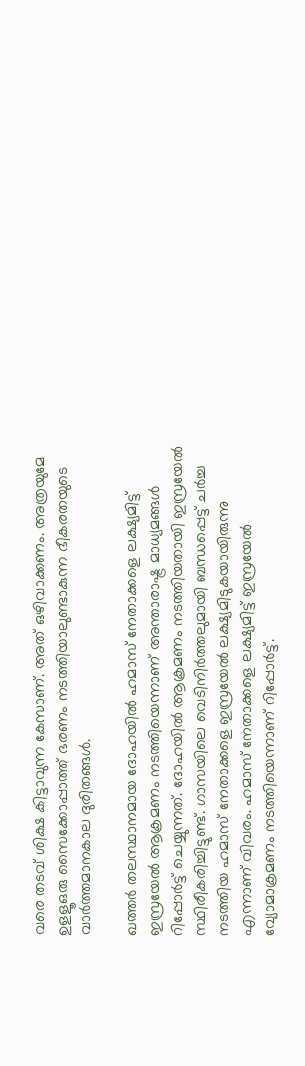വരെ തടവ് ശിക്ഷ കിട്ടാവുന്ന കേസാണ്. അത് ഒഴിവാക്കണം. അത്രയുമേ ഉളളൂഒരു സൈക്കോപ്പാത്ത് ഭരണം നടത്തിയാലുണ്ടാകുന്ന ഭീകരതയുടെ വാര്‍ത്തമാനകാല ദുരിതങ്ങള്‍.

ഖത്തര്‍ തലസ്ഥാനമായ ദോഹയില്‍ ഹമാസ് നേതാക്കളെ ലക്ഷ്യമിട്ട് ഇസ്രയേല്‍ ആക്രമണം നടത്തിയെന്നാണ് അന്താരാഷ്ട്ര മാധ്യമങ്ങള്‍ റിപ്പോര്‍ട്ട് ചെയ്യുന്നത്. ദോഹയില്‍ ആക്രമണം നടത്തിയതായി ഇസ്രയേല്‍ സ്ഥിരീകരിച്ചിട്ടുണ്ട്. ഗാസയിലെ വെടിനിര്‍ത്തലുമായി ബന്ധപ്പെട്ട് ചര്‍ച്ച നടത്തിയ ഹമാസ് നേതാക്കളെ ഇസ്രയേല്‍ ലക്ഷ്യമിടുകയായിരുന്നു എന്നാണ് വിവരം. ഹമാസ് നേതാക്കളെ ലക്ഷ്യമിട്ട് ഇസ്രയേല്‍ വ്യോമാക്രമണം നടത്തിയെന്നാണ് റിപ്പോര്‍ട്ട്.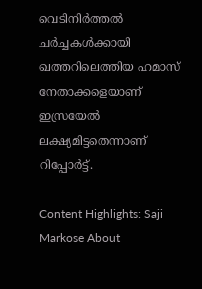വെടിനിര്‍ത്തല്‍ ചര്‍ച്ചകള്‍ക്കായി ഖത്തറിലെത്തിയ ഹമാസ് നേതാക്കളെയാണ് ഇസ്രയേല്‍ ലക്ഷ്യമിട്ടതെന്നാണ് റിപ്പോര്‍ട്ട്.

Content Highlights: Saji Markose About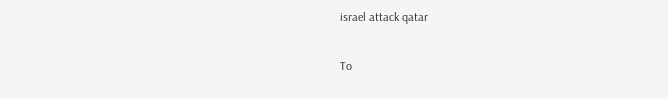israel attack qatar

To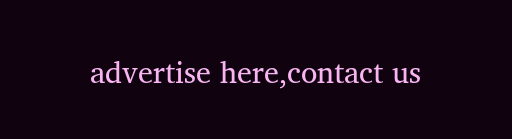advertise here,contact us